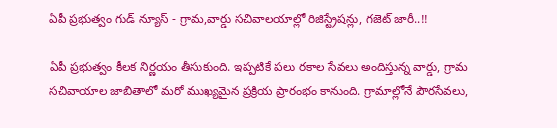ఏపీ ప్రభుత్వం గుడ్ న్యూస్ - గ్రామ,వార్డు సచివాలయాల్లో రిజిస్ట్రేషన్లు, గజెట్ జారీ..!!

ఏపీ ప్రభుత్వం కీలక నిర్ణయం తీసుకుంది. ఇప్పటికే పలు రకాల సేవలు అందిస్తున్న వార్డు, గ్రామ సచివాయాల జాబితాలో మరో ముఖ్యమైన ప్రక్రియ ప్రారంభం కానుంది. గ్రామాల్లోనే పౌరసేవలు,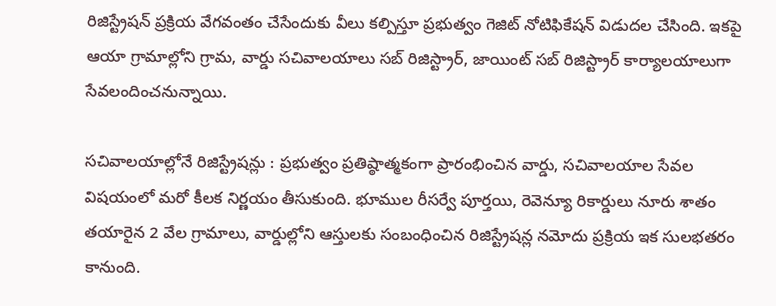రిజిస్ట్రేషన్‌ ప్రక్రియ వేగవంతం చేసేందుకు వీలు కల్పిస్తూ ప్రభుత్వం గెజిట్‌ నోటిఫికేషన్‌ విడుదల చేసింది. ఇకపై ఆయా గ్రామాల్లోని గ్రామ, వార్డు సచివాలయాలు సబ్‌ రిజిస్ట్రార్‌, జాయింట్‌ సబ్‌ రిజిస్ట్రార్‌ కార్యాలయాలుగా సేవలందించనున్నాయి.

సచివాలయాల్లోనే రిజిస్ట్రేషన్లు : ప్రభుత్వం ప్రతిష్ఠాత్మకంగా ప్రారంభించిన వార్డు, సచివాలయాల సేవల విషయంలో మరో కీలక నిర్ణయం తీసుకుంది. భూముల రీసర్వే పూర్తయి, రెవెన్యూ రికార్డులు నూరు శాతం తయారైన 2 వేల గ్రామాలు, వార్డుల్లోని ఆస్తులకు సంబంధించిన రిజిస్ట్రేషన్ల నమోదు ప్రక్రియ ఇక సులభతరం కానుంది.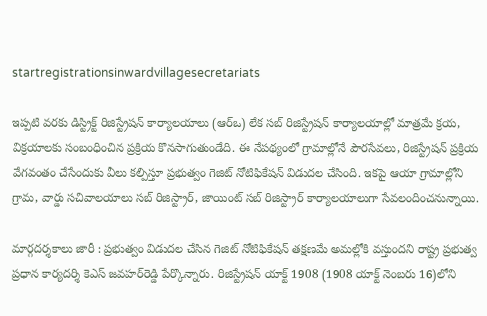startregistrationsinwardvillagesecretariats

ఇప్పటి వరకు డిస్ట్రిక్ట్‌ రిజిస్ట్రేషన్‌ కార్యాలయాలు (ఆర్‌ఒ) లేక సబ్‌ రిజిస్ట్రేషన్‌ కార్యాలయాల్లో మాత్రమే క్రయ, విక్రయాలకు సంబంధించిన ప్రక్రియ కొనసాగుతుండేది. ఈ నేపథ్యంలో గ్రామాల్లోనే పౌరసేవలు, రిజిస్ట్రేషన్‌ ప్రక్రియ వేగవంతం చేసేందుకు వీలు కల్పిస్తూ ప్రభుత్వం గెజిట్‌ నోటిఫికేషన్‌ విడుదల చేసింది. ఇకపై ఆయా గ్రామాల్లోని గ్రామ, వార్డు సచివాలయాలు సబ్‌ రిజిస్ట్రార్‌, జాయింట్‌ సబ్‌ రిజిస్ట్రార్‌ కార్యాలయాలుగా సేవలందించనున్నాయి.

మార్గదర్శకాలు జారీ : ప్రభుత్వం విడుదల చేసిన గెజిట్‌ నోటిఫికేషన్‌ తక్షణమే అమల్లోకి వస్తుందని రాష్ట్ర ప్రభుత్వ ప్రధాన కార్యదర్శి కెఎస్‌ జవహర్‌రెడ్డి పేర్కొన్నారు. రిజిస్ట్రేషన్‌ యాక్ట్‌ 1908 (1908 యాక్ట్‌ నెంబరు 16)లోని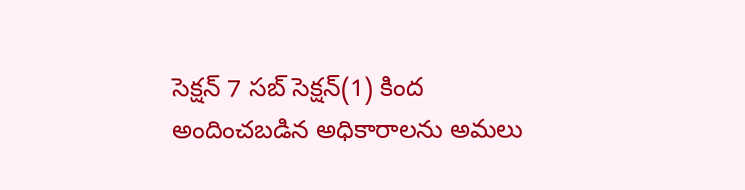సెక్షన్‌ 7 సబ్‌ సెక్షన్‌(1) కింద అందించబడిన అధికారాలను అమలు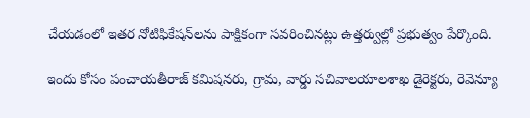చేయడంలో ఇతర నోటిఫికేషన్‌లను పాక్షికంగా సవరించినట్లు ఉత్తర్వుల్లో ప్రభుత్వం పేర్కొంది.

ఇందు కోసం పంచాయతీరాజ్‌ కమిషనరు, గ్రామ, వార్డు సచివాలయాలశాఖ డైరెక్టరు, రెవెన్యూ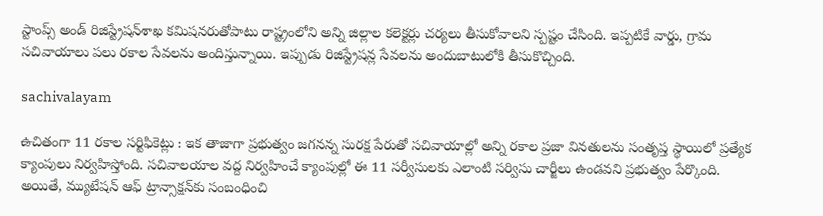స్టాంప్స్‌ అండ్‌ రిజిస్ట్రేషన్‌శాఖ కమిషనరుతోపాటు రాష్ట్రంలోని అన్ని జిల్లాల కలెక్టర్లు చర్యలు తీసుకోవాలని స్పష్టం చేసింది. ఇప్పటికే వార్డు, గ్రామ సచివాయాలు పలు రకాల సేవలను అందిస్తున్నాయి. ఇప్పుడు రిజిస్ట్రేషన్ల సేవలను అందుబాటులోకి తీసుకొచ్చింది.

sachivalayam

ఉచితంగా 11 రకాల సర్టిఫికెట్లు : ఇక తాజాగా ప్రభుత్వం జగనన్న సురక్ష పేరుతో సచివాయాల్లో అన్ని రకాల ప్రజా వినతులను సంతృప్త స్థాయిలో ప్రత్యేక క్యాంపులు నిర్వహిస్తోంది. సచివాలయాల వద్ద నిర్వహించే క్యాంపుల్లో ఈ 11 సర్వీసులకు ఎలాంటి సర్విసు చార్జీలు ఉండవని ప్రభుత్వం పేర్కొంది. అయితే, మ్యుటేషన్‌ ఆఫ్‌ ట్రాన్సాక్షన్‌కు సంబంధించి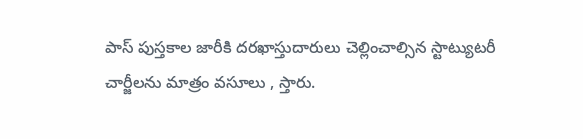పాస్‌ పుస్తకాల జారీకి దరఖాస్తుదారులు చెల్లించాల్సిన స్టాట్యుటరీ చార్జీలను మాత్రం వసూలు , స్తారు.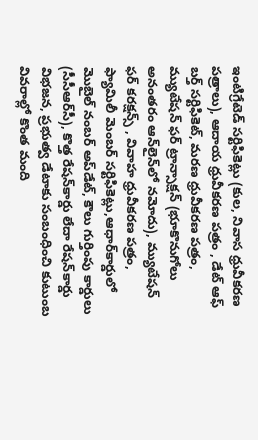ఇంటిగ్రేటెడ్‌ సర్టిఫికెట్లు (కుల, నివాస ధ్రువీకరణ పత్రాలు), ఆదాయ ధ్రువీకరణ పత్రం , డేట్‌ ఆఫ్‌ బర్త్‌ సర్టిఫికెట్‌, మరణ ధ్రువీకరణ పత్రం, మ్యుటేషన్‌ ఫర్‌ ట్రాన్సాక్షన్‌ (భూకొనుగోలు అనంతరం ఆన్‌లైన్‌లో నమోదు), మ్యుటేషన్‌ ఫర్‌ కరక్షన్స్‌ , వివాహ ధ్రువీకరణ పత్రం, ఫ్యామిలీ మెంబర్‌ సర్టిఫికెట్లు,ఆధార్‌కార్డులో మొబైల్‌ నంబర్‌ అప్‌డేట్‌, కౌలు గుర్తింపు కార్డులు (సీసీఆర్‌సీ), కొత్త రేషన్‌కార్డు లేదా రేషన్‌కార్డు విభజన, ప్రభుత్వ డేటాకు సంబంధించి కుటుంబ వివరాల్లో కొంత మంది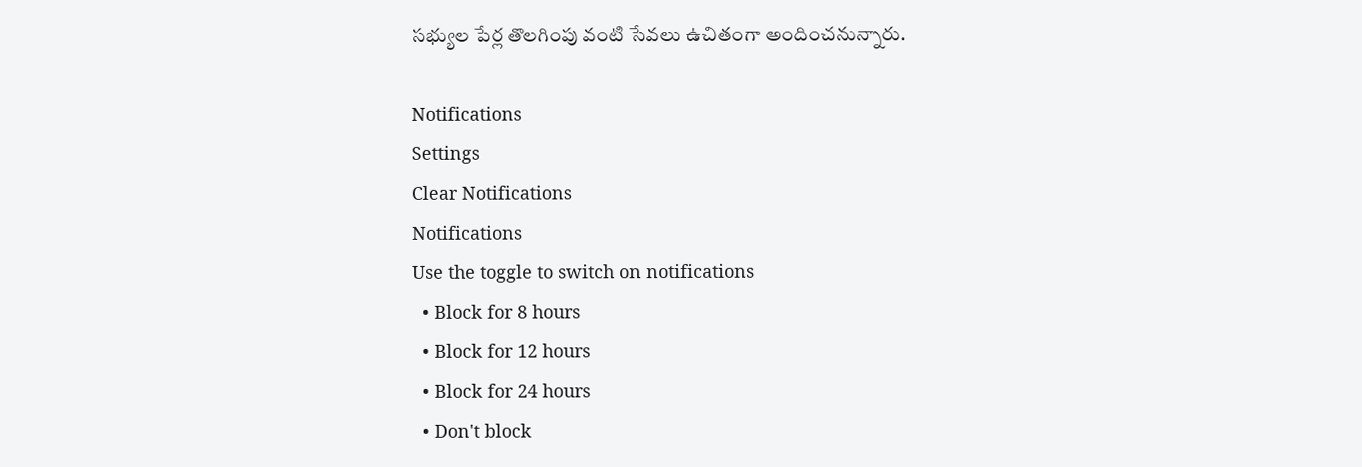సభ్యుల పేర్ల తొలగింపు వంటి సేవలు ఉచితంగా అందించనున్నారు.

Notifications
Settings
Clear Notifications
Notifications
Use the toggle to switch on notifications
  • Block for 8 hours
  • Block for 12 hours
  • Block for 24 hours
  • Don't block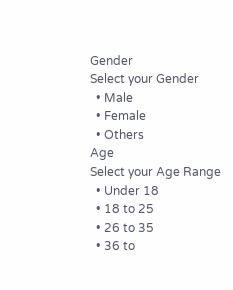Gender
Select your Gender
  • Male
  • Female
  • Others
Age
Select your Age Range
  • Under 18
  • 18 to 25
  • 26 to 35
  • 36 to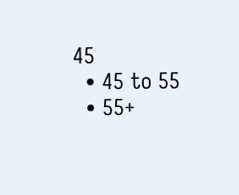45
  • 45 to 55
  • 55+